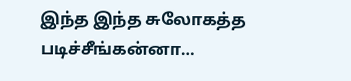இந்த இந்த சுலோகத்த படிச்சீங்கன்னா…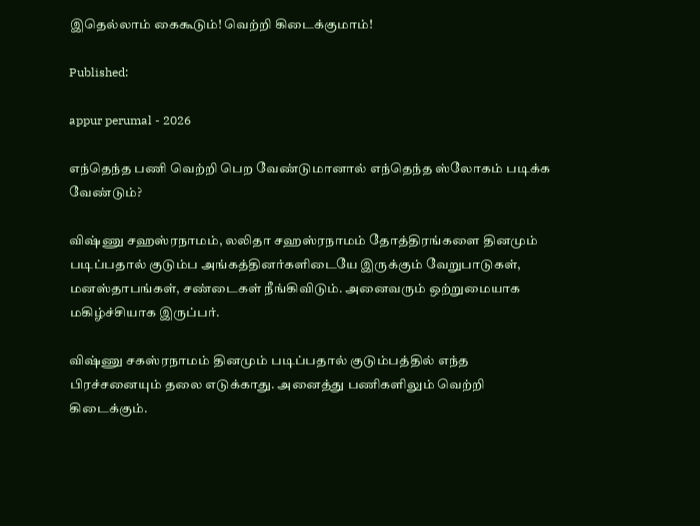இதெல்லாம் கைகூடும்! வெற்றி கிடைக்குமாம்!

Published:

appur perumal - 2026

எந்தெந்த பணி வெற்றி பெற வேண்டுமானால் எந்தெந்த ஸ்லோகம் படிக்க வேண்டும்?

விஷ்ணு சஹஸ்ரநாமம், லலிதா சஹஸ்ரநாமம் தோத்திரங்களை தினமும் படிப்பதால் குடும்ப அங்கத்தினர்களிடையே இருக்கும் வேறுபாடுகள், மனஸ்தாபங்கள், சண்டைகள் நீங்கிவிடும். அனைவரும் ஒற்றுமையாக மகிழ்ச்சியாக இருப்பர்.

விஷ்ணு சகஸ்ரநாமம் தினமும் படிப்பதால் குடும்பத்தில் எந்த பிரச்சனையும் தலை எடுக்காது. அனைத்து பணிகளிலும் வெற்றி கிடைக்கும்.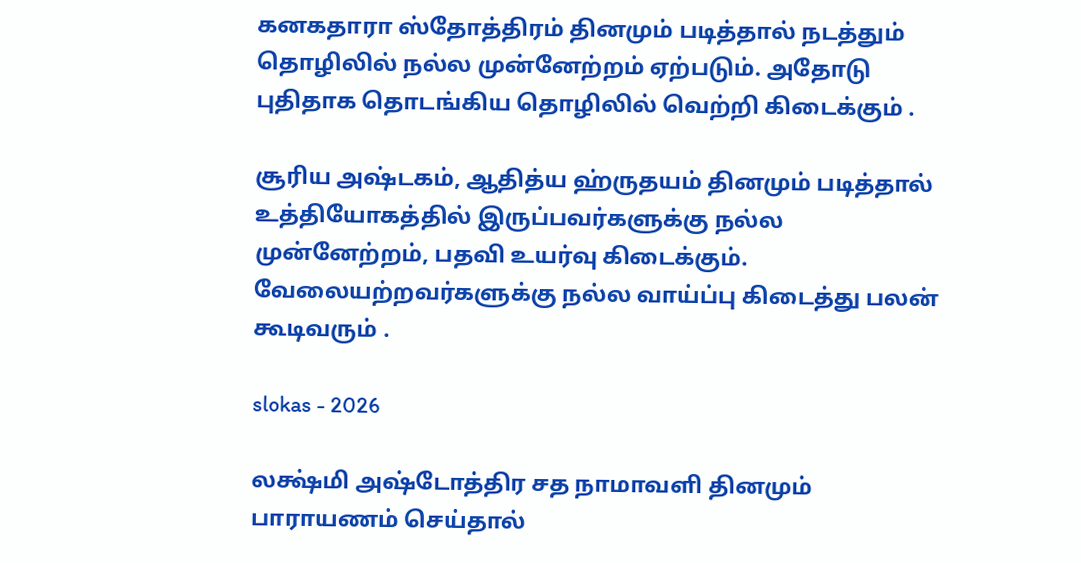கனகதாரா ஸ்தோத்திரம் தினமும் படித்தால் நடத்தும் தொழிலில் நல்ல முன்னேற்றம் ஏற்படும். அதோடு புதிதாக தொடங்கிய தொழிலில் வெற்றி கிடைக்கும் .

சூரிய அஷ்டகம், ஆதித்ய ஹ்ருதயம் தினமும் படித்தால் உத்தியோகத்தில் இருப்பவர்களுக்கு நல்ல முன்னேற்றம், பதவி உயர்வு கிடைக்கும். வேலையற்றவர்களுக்கு நல்ல வாய்ப்பு கிடைத்து பலன் கூடிவரும் .

slokas - 2026

லக்ஷ்மி அஷ்டோத்திர சத நாமாவளி தினமும் பாராயணம் செய்தால்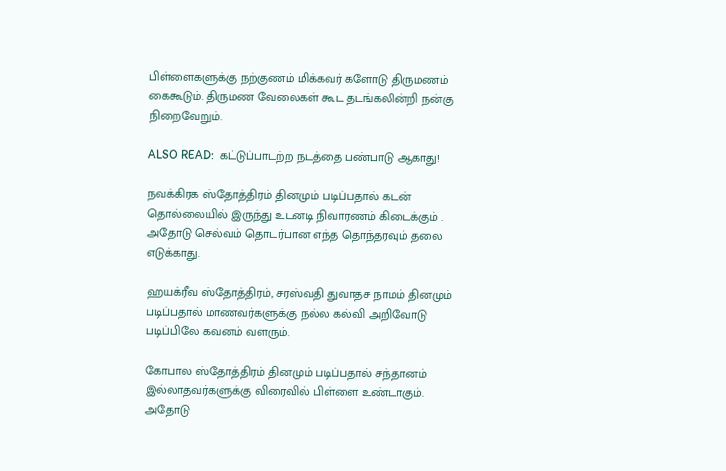பிள்ளைகளுக்கு நற்குணம் மிக்கவர் களோடு திருமணம் கைகூடும். திருமண வேலைகள் கூட தடங்கலின்றி நன்கு நிறைவேறும்.

ALSO READ:  கட்டுப்பாடற்ற நடத்தை பண்பாடு ஆகாது!

நவக்கிரக ஸ்தோத்திரம் தினமும் படிப்பதால் கடன் தொல்லையில் இருந்து உடனடி நிவாரணம் கிடைக்கும் . அதோடு செல்வம் தொடர்பான எந்த தொந்தரவும் தலை எடுக்காது.

ஹயக்ரீவ ஸ்தோத்திரம், சரஸ்வதி துவாதச நாமம் தினமும் படிப்பதால் மாணவர்களுக்கு நல்ல கல்வி அறிவோடு படிப்பிலே கவனம் வளரும்.

கோபால ஸ்தோத்திரம் தினமும் படிப்பதால் சந்தானம் இல்லாதவர்களுக்கு விரைவில் பிள்ளை உண்டாகும். அதோடு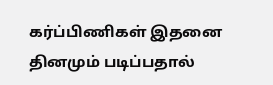கர்ப்பிணிகள் இதனை தினமும் படிப்பதால்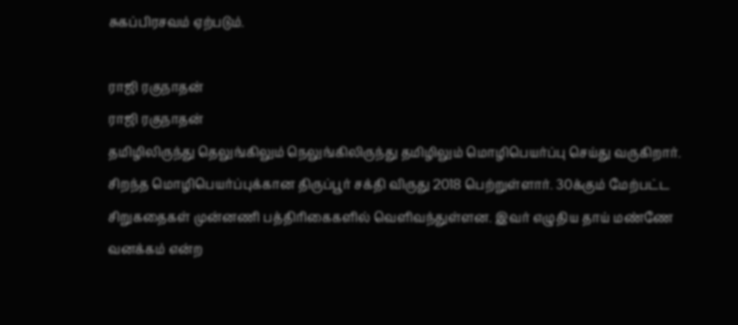சுகப்பிரசவம் ஏற்படும்.

ராஜி ரகுநாதன்
ராஜி ரகுநாதன்
தமிழிலிருந்து தெலுங்கிலும் நெலுங்கிலிருந்து தமிழிலும் மொழிபெயர்ப்பு செய்து வருகிறார். சிறந்த மொழிபெயர்ப்புக்கான திருப்பூர் சக்தி விருது 2018 பெற்றுள்ளார். 30க்கும் மேற்பட்ட சிறுகதைகள் முன்னணி பத்திரிகைகளில் வெளிவந்துள்ளன. இவர் எழுதிய தாய் மண்ணே வனக்கம் என்ற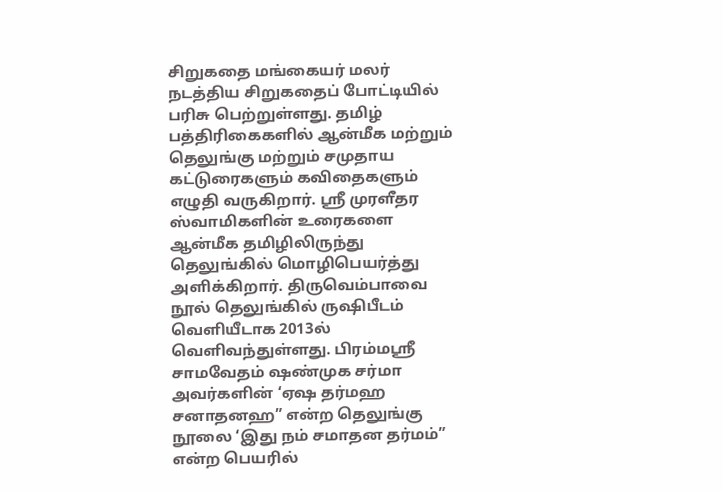சிறுகதை மங்கையர் மலர் நடத்திய சிறுகதைப் போட்டியில் பரிசு பெற்றுள்ளது. தமிழ் பத்திரிகைகளில் ஆன்மீக மற்றும் தெலுங்கு மற்றும் சமுதாய கட்டுரைகளும் கவிதைகளும் எழுதி வருகிறார். ஸ்ரீ முரளீதர ஸ்வாமிகளின் உரைகளை ஆன்மீக தமிழிலிருந்து தெலுங்கில் மொழிபெயர்த்து அளிக்கிறார். திருவெம்பாவை நூல் தெலுங்கில் ருஷிபீடம் வெளியீடாக 2013ல் வெளிவந்துள்ளது. பிரம்மஸ்ரீ சாமவேதம் ஷண்முக சர்மா அவர்களின் ‘ஏஷ தர்மஹ சனாதனஹ” என்ற தெலுங்கு நூலை ‘இது நம் சமாதன தர்மம்” என்ற பெயரில்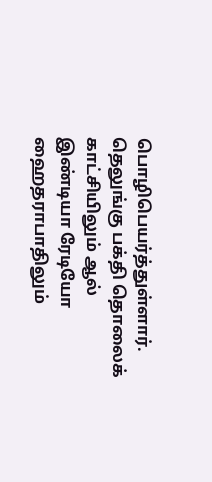பொழிபெயர்த்துள்ளார். தெலுங்கு பக்தி தொலைக் காட்சியிலும் ஆல் இண்டியா ரேடியோ ஹைதராபாதிலும்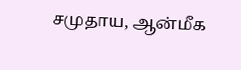சமுதாய, ஆன்மீக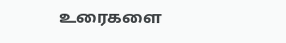உரைகளை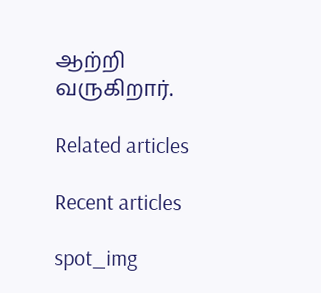ஆற்றி வருகிறார்.

Related articles

Recent articles

spot_img